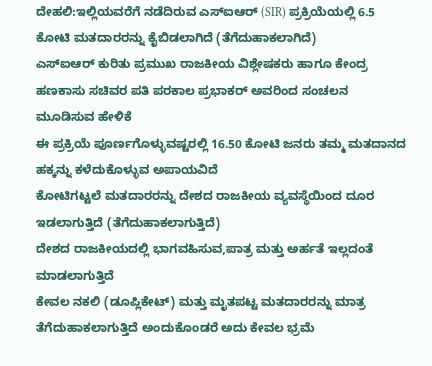ದೇಹಲಿ:ಇಲ್ಲಿಯವರೆಗೆ ನಡೆದಿರುವ ಎಸ್ಐಆರ್ (SIR) ಪ್ರಕ್ರಿಯೆಯಲ್ಲಿ 6.5 ಕೋಟಿ ಮತದಾರರನ್ನು ಕೈಬಿಡಲಾಗಿದೆ (ತೆಗೆದುಹಾಕಲಾಗಿದೆ)
ಎಸ್ಐಆರ್ ಕುರಿತು ಪ್ರಮುಖ ರಾಜಕೀಯ ವಿಶ್ಲೇಷಕರು ಹಾಗೂ ಕೇಂದ್ರ ಹಣಕಾಸು ಸಚಿವರ ಪತಿ ಪರಕಾಲ ಪ್ರಭಾಕರ್ ಅವರಿಂದ ಸಂಚಲನ ಮೂಡಿಸುವ ಹೇಳಿಕೆ
ಈ ಪ್ರಕ್ರಿಯೆ ಪೂರ್ಣಗೊಳ್ಳುವಷ್ಟರಲ್ಲಿ 16.50 ಕೋಟಿ ಜನರು ತಮ್ಮ ಮತದಾನದ ಹಕ್ಕನ್ನು ಕಳೆದುಕೊಳ್ಳುವ ಅಪಾಯವಿದೆ
ಕೋಟಿಗಟ್ಟಲೆ ಮತದಾರರನ್ನು ದೇಶದ ರಾಜಕೀಯ ವ್ಯವಸ್ಥೆಯಿಂದ ದೂರ ಇಡಲಾಗುತ್ತಿದೆ (ತೆಗೆದುಹಾಕಲಾಗುತ್ತಿದೆ)
ದೇಶದ ರಾಜಕೀಯದಲ್ಲಿ ಭಾಗವಹಿಸುವ,ಪಾತ್ರ ಮತ್ತು ಅರ್ಹತೆ ಇಲ್ಲದಂತೆ ಮಾಡಲಾಗುತ್ತಿದೆ
ಕೇವಲ ನಕಲಿ (ಡೂಪ್ಲಿಕೇಟ್) ಮತ್ತು ಮೃತಪಟ್ಟ ಮತದಾರರನ್ನು ಮಾತ್ರ ತೆಗೆದುಹಾಕಲಾಗುತ್ತಿದೆ ಅಂದುಕೊಂಡರೆ ಅದು ಕೇವಲ ಭ್ರಮೆ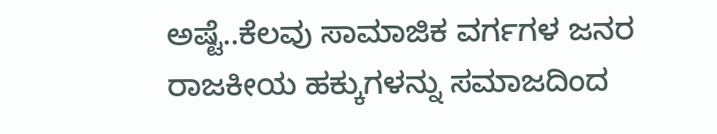ಅಷ್ಟೆ..ಕೆಲವು ಸಾಮಾಜಿಕ ವರ್ಗಗಳ ಜನರ ರಾಜಕೀಯ ಹಕ್ಕುಗಳನ್ನು ಸಮಾಜದಿಂದ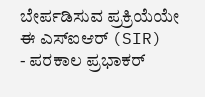ಬೇರ್ಪಡಿಸುವ ಪ್ರಕ್ರಿಯೆಯೇ ಈ ಎಸ್ಐಆರ್ (SIR)
- ಪರಕಾಲ ಪ್ರಭಾಕರ್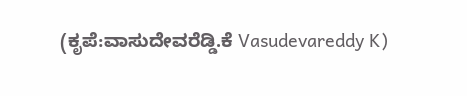(ಕೃಪೆ:ವಾಸುದೇವರೆಡ್ಡಿ.ಕೆ Vasudevareddy K)